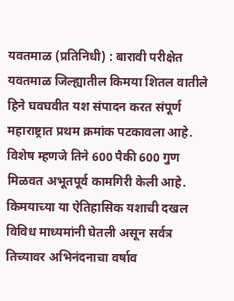यवतमाळ (प्रतिनिधी) : बारावी परीक्षेत यवतमाळ जिल्ह्यातील किमया शितल वातीले हिने घवघवीत यश संपादन करत संपूर्ण महाराष्ट्रात प्रथम क्रमांक पटकावला आहे. विशेष म्हणजे तिने 600 पैकी 600 गुण मिळवत अभूतपूर्व कामगिरी केली आहे.
किमयाच्या या ऐतिहासिक यशाची दखल विविध माध्यमांनी घेतली असून सर्वत्र तिच्यावर अभिनंदनाचा वर्षाव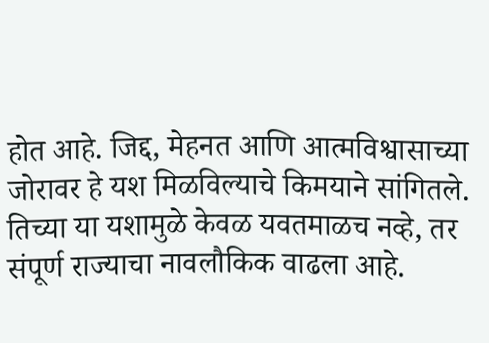होत आहे. जिद्द, मेहनत आणि आत्मविश्वासाच्या जोरावर हे यश मिळविल्याचे किमयाने सांगितले.
तिच्या या यशामुळे केवळ यवतमाळच नव्हे, तर संपूर्ण राज्याचा नावलौकिक वाढला आहे.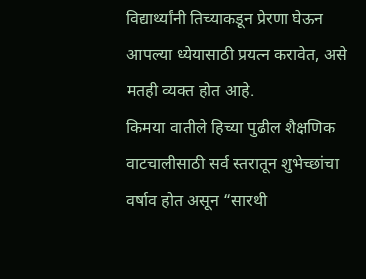विद्यार्थ्यांनी तिच्याकडून प्रेरणा घेऊन आपल्या ध्येयासाठी प्रयत्न करावेत, असे मतही व्यक्त होत आहे.
किमया वातीले हिच्या पुढील शैक्षणिक वाटचालीसाठी सर्व स्तरातून शुभेच्छांचा वर्षाव होत असून “सारथी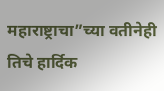महाराष्ट्राचा”च्या वतीनेही तिचे हार्दिक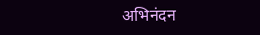अभिनंदन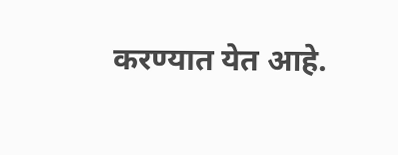करण्यात येत आहे.